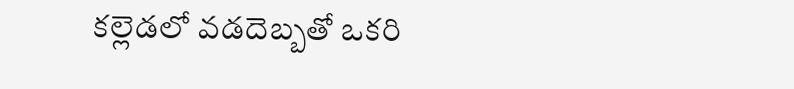కల్లెడలో వడదెబ్బతో ఒకరి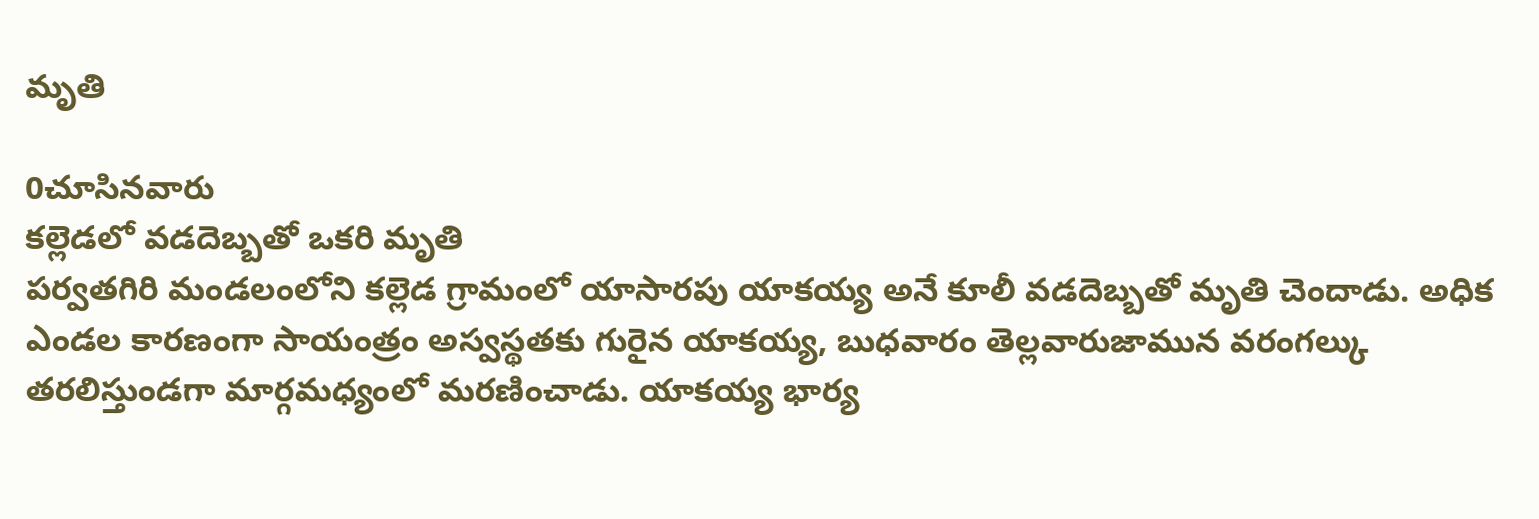మృతి

0చూసినవారు
కల్లెడలో వడదెబ్బతో ఒకరి మృతి
పర్వతగిరి మండలంలోని కల్లెడ గ్రామంలో యాసారపు యాకయ్య అనే కూలీ వడదెబ్బతో మృతి చెందాడు. అధిక ఎండల కారణంగా సాయంత్రం అస్వస్థతకు గురైన యాకయ్య, బుధవారం తెల్లవారుజామున వరంగల్కు తరలిస్తుండగా మార్గమధ్యంలో మరణించాడు. యాకయ్య భార్య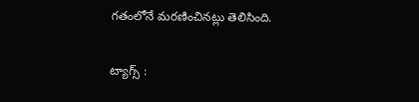గతంలోనే మరణించినట్లు తెలిసింది.

ట్యాగ్స్ :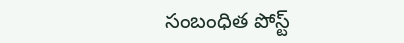సంబంధిత పోస్ట్